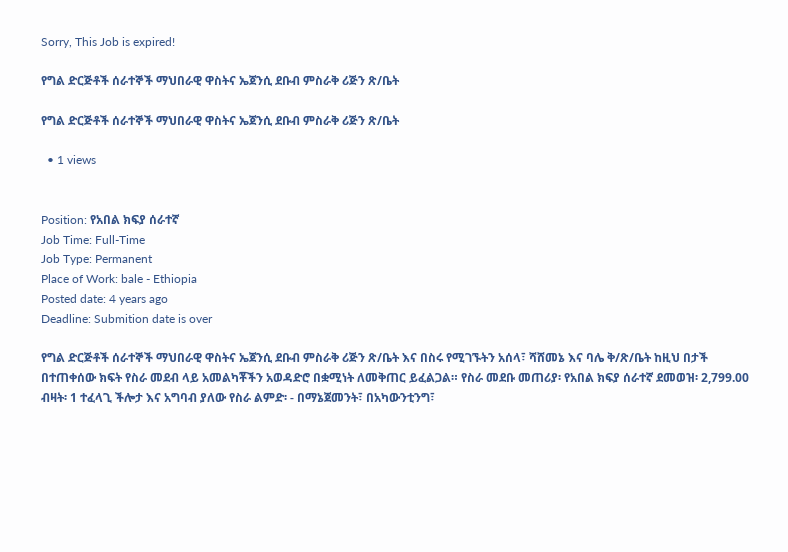Sorry, This Job is expired!

የግል ድርጅቶች ሰራተኞች ማህበራዊ ዋስትና ኤጀንሲ ደቡብ ምስራቅ ሪጅን ጽ/ቤት

የግል ድርጅቶች ሰራተኞች ማህበራዊ ዋስትና ኤጀንሲ ደቡብ ምስራቅ ሪጅን ጽ/ቤት

  • 1 views


Position: የአበል ክፍያ ሰራተኛ
Job Time: Full-Time
Job Type: Permanent
Place of Work: bale - Ethiopia
Posted date: 4 years ago
Deadline: Submition date is over

የግል ድርጅቶች ሰራተኞች ማህበራዊ ዋስትና ኤጀንሲ ደቡብ ምስራቅ ሪጅን ጽ/ቤት እና በስሩ የሚገኙትን አሰላ፣ ሻሸመኔ እና ባሌ ቅ/ጽ/ቤት ከዚህ በታች በተጠቀሰው ክፍት የስራ መደብ ላይ አመልካቾችን አወዳድሮ በቋሚነት ለመቅጠር ይፈልጋል። የስራ መደቡ መጠሪያ፡ የአበል ክፍያ ሰራተኛ ደመወዝ፡ 2,799.00 ብዛት፡ 1 ተፈላጊ ችሎታ እና አግባብ ያለው የስራ ልምድ፡ - በማኔጀመንት፣ በአካውንቲንግ፣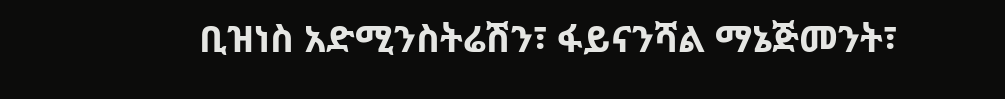ቢዝነስ አድሚንስትሬሽን፣ ፋይናንሻል ማኔጅመንት፣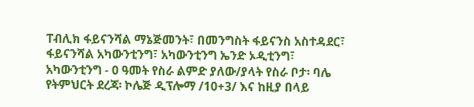ፐብሊክ ፋይናንሻል ማኔጅመንት፣ በመንግስት ፋይናንስ አስተዳደር፣ ፋይናንሻል አካውንቲንግ፣ አካውንቲንግ ኤንድ ኦዲቲንግ፣ አካውንቲንግ - 0 ዓመት የስራ ልምድ ያለው/ያላት የስራ ቦታ፡ ባሌ የትምህርት ደረጃ፡ ኮሌጅ ዲፕሎማ /10+3/ እና ከዚያ በላይ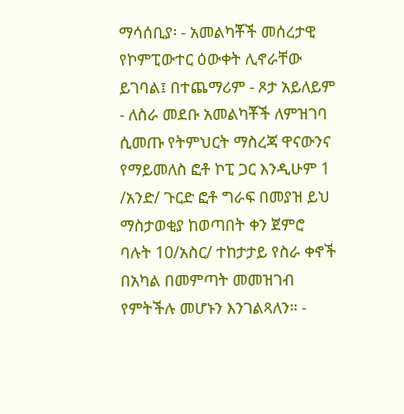ማሳሰቢያ፡ - አመልካቾች መሰረታዊ የኮምፒውተር ዕውቀት ሊኖራቸው ይገባል፤ በተጨማሪም - ጾታ አይለይም - ለስራ መደቡ አመልካቾች ለምዝገባ ሲመጡ የትምህርት ማስረጃ ዋናውንና የማይመለስ ፎቶ ኮፒ ጋር እንዲሁም 1 /አንድ/ ጉርድ ፎቶ ግራፍ በመያዝ ይህ ማስታወቂያ ከወጣበት ቀን ጀምሮ ባሉት 10/አስር/ ተከታታይ የስራ ቀኖች በአካል በመምጣት መመዝገብ የምትችሉ መሆኑን እንገልጻለን። -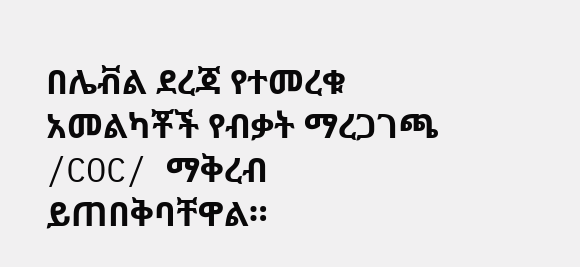በሌቭል ደረጃ የተመረቁ አመልካቾች የብቃት ማረጋገጫ /COC/ ማቅረብ ይጠበቅባቸዋል።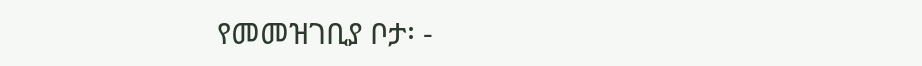የመመዝገቢያ ቦታ፡ -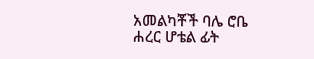አመልካቾች ባሌ ሮቤ ሐረር ሆቴል ፊት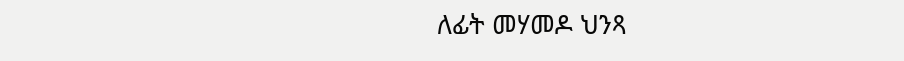ለፊት መሃመዶ ህንጻ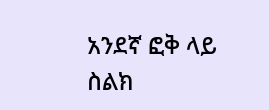አንደኛ ፎቅ ላይ ስልክ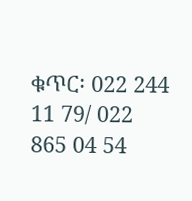ቁጥር፡ 022 244 11 79/ 022 865 04 54